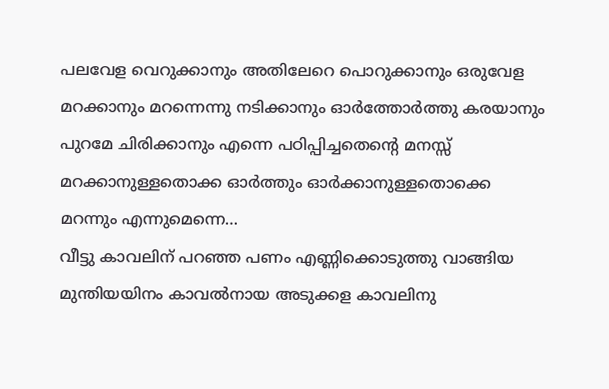പലവേള വെറുക്കാനും അതിലേറെ പൊറുക്കാനും ഒരുവേള മറക്കാനും മറന്നെന്നു നടിക്കാനും ഓർത്തോർത്തു കരയാനും പുറമേ ചിരിക്കാനും എന്നെ പഠിപ്പിച്ചതെന്റെ മനസ്സ് മറക്കാനുള്ളതൊക്ക ഓർത്തും ഓർക്കാനുള്ളതൊക്കെ മറന്നും എന്നുമെന്നെ…
വീട്ടു കാവലിന് പറഞ്ഞ പണം എണ്ണിക്കൊടുത്തു വാങ്ങിയ മുന്തിയയിനം കാവൽനായ അടുക്കള കാവലിനു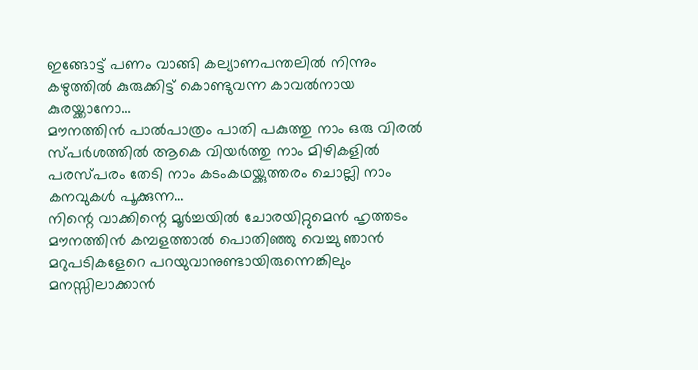ഇങ്ങോട്ട് പണം വാങ്ങി കല്യാണപന്തലിൽ നിന്നും കഴുത്തിൽ കുരുക്കിട്ട് കൊണ്ടുവന്ന കാവൽനായ കുരയ്ക്കാനോ…
മൗനത്തിൻ പാൽപാത്രം പാതി പകുത്തു നാം ഒരു വിരൽ സ്പർശത്തിൽ ആകെ വിയർത്തു നാം മിഴികളിൽ പരസ്പരം തേടി നാം കടംകഥയ്ക്കുത്തരം ചൊല്ലി നാം കനവുകൾ പൂക്കുന്ന…
നിന്റെ വാക്കിന്റെ മൂർച്ചയിൽ ചോരയിറ്റുമെൻ ഹൃത്തടം മൗനത്തിൻ കമ്പളത്താൽ പൊതിഞ്ഞു വെച്ചു ഞാൻ മറുപടികളേറെ പറയുവാനുണ്ടായിരുന്നെങ്കിലും മനസ്സിലാക്കാൻ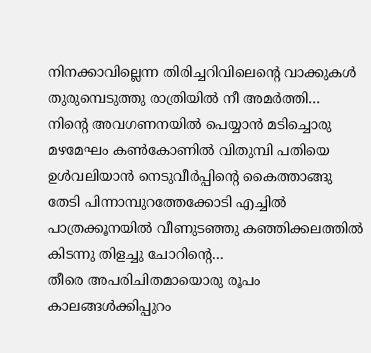നിനക്കാവില്ലെന്ന തിരിച്ചറിവിലെന്റെ വാക്കുകൾ തുരുമ്പെടുത്തു രാത്രിയിൽ നീ അമർത്തി…
നിന്റെ അവഗണനയിൽ പെയ്യാൻ മടിച്ചൊരു മഴമേഘം കൺകോണിൽ വിതുമ്പി പതിയെ ഉൾവലിയാൻ നെടുവീർപ്പിന്റെ കൈത്താങ്ങു തേടി പിന്നാമ്പുറത്തേക്കോടി എച്ചിൽ പാത്രക്കൂനയിൽ വീണുടഞ്ഞു കഞ്ഞിക്കലത്തിൽ കിടന്നു തിളച്ചു ചോറിന്റെ…
തീരെ അപരിചിതമായൊരു രൂപം കാലങ്ങൾക്കിപ്പുറം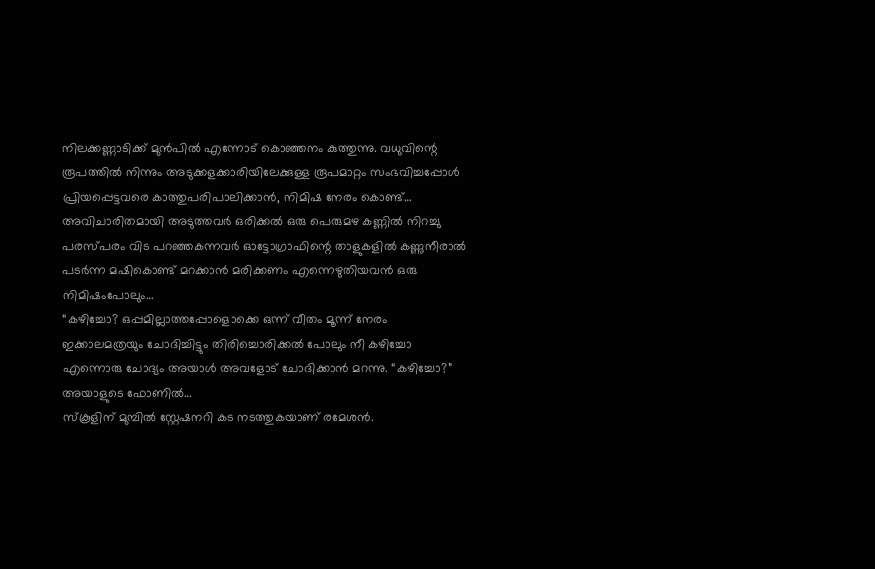നിലക്കണ്ണാടിക്ക് മുൻപിൽ എന്നോട് കൊഞ്ഞനം കുത്തുന്നു. വധുവിന്റെ രൂപത്തിൽ നിന്നും അടുക്കളക്കാരിയിലേക്കുള്ള രൂപമാറ്റം സംഭവിച്ചപ്പോൾ പ്രിയപ്പെട്ടവരെ കാത്തുപരിപാലിക്കാൻ, നിമിഷ നേരം കൊണ്ട്…
അവിചാരിതമായി അടുത്തവർ ഒരിക്കൽ ഒരു പെരുമഴ കണ്ണിൽ നിറച്ചു പരസ്പരം വിട പറഞ്ഞകന്നവർ ഓട്ടോഗ്രാഫിന്റെ താളുകളിൽ കണ്ണുനീരാൽ പടർന്ന മഷികൊണ്ട് മറക്കാൻ മരിക്കണം എന്നെഴുതിയവൻ ഒരു നിമിഷംപോലും…
“കഴിച്ചോ? ഒപ്പമില്ലാത്തപ്പോളൊക്കെ ഒന്ന് വീതം മൂന്ന് നേരം ഇക്കാലമത്രയും ചോദിച്ചിട്ടും തിരിച്ചൊരിക്കൽ പോലും നീ കഴിച്ചോ എന്നൊരു ചോദ്യം അയാൾ അവളോട് ചോദിക്കാൻ മറന്നു. “കഴിച്ചോ?” അയാളുടെ ഫോണിൽ…
സ്കൂളിന് മുമ്പിൽ സ്റ്റേഷനറി കട നടത്തുകയാണ് രമേശൻ.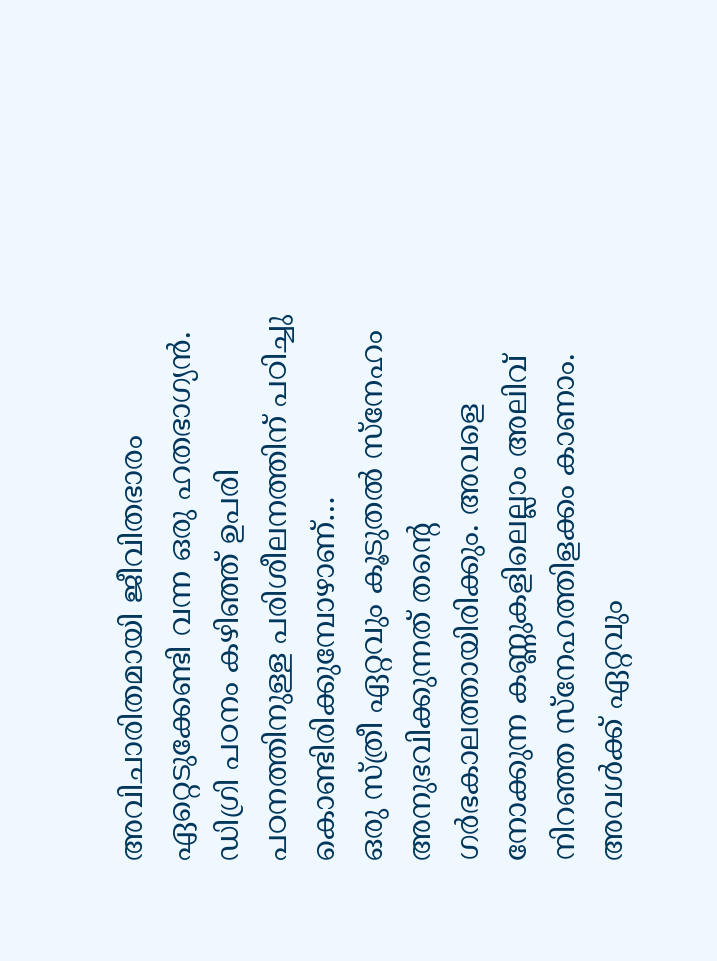അവിചാരിതമായി ജീവിതഭാരം ഏറ്റെടുക്കേണ്ടി വന്ന ഒരു ഹതഭാഗ്യൻ. ഡിഗ്രി പഠനം കഴിഞ്ഞ് ഉപരി പഠനത്തിനുള്ള പരിശീലനത്തിന് പഠിച്ചു കൊണ്ടിരിക്കുമ്പോഴാണ്…
ഒരു സ്ത്രീ ഏറ്റവും കൂടുതൽ സ്നേഹം അനുഭവിക്കുന്നത് തന്റെ ഗർഭകാലത്തായിരിക്കും. അവളെ നോക്കുന്ന കണ്ണുകളിലെല്ലാം അലിവ് നിറഞ്ഞ സ്നേഹത്തിളക്കം കാണാം. അവൾക്ക് ഏറ്റവും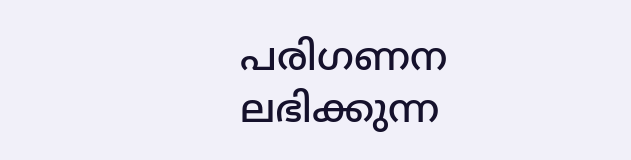പരിഗണന ലഭിക്കുന്ന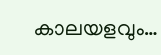കാലയളവും…